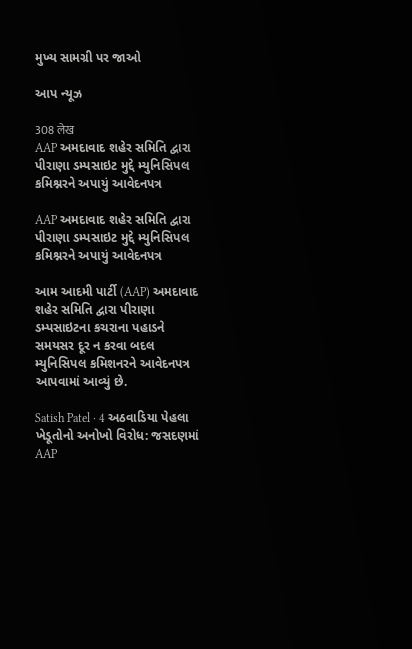મુખ્ય સામગ્રી પર જાઓ

આપ ન્યૂઝ

308 लेख
AAP અમદાવાદ શહેર સમિતિ દ્વારા પીરાણા ડમ્પસાઇટ મુદ્દે મ્યુનિસિપલ કમિશ્નરને અપાયું આવેદનપત્ર

AAP અમદાવાદ શહેર સમિતિ દ્વારા પીરાણા ડમ્પસાઇટ મુદ્દે મ્યુનિસિપલ કમિશ્નરને અપાયું આવેદનપત્ર

આમ આદમી પાર્ટી (AAP) અમદાવાદ શહેર સમિતિ દ્વારા પીરાણા ડમ્પસાઇટના કચરાના પહાડને સમયસર દૂર ન કરવા બદલ મ્યુનિસિપલ કમિશનરને આવેદનપત્ર આપવામાં આવ્યું છે.

Satish Patel · 4 અઠવાડિયા પેહલા
ખેડૂતોનો અનોખો વિરોધ: જસદણમાં AAP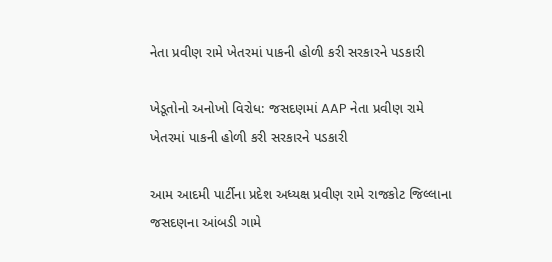નેતા પ્રવીણ રામે ખેતરમાં પાકની હોળી કરી સરકારને પડકારી

ખેડૂતોનો અનોખો વિરોધ: જસદણમાં AAP નેતા પ્રવીણ રામે ખેતરમાં પાકની હોળી કરી સરકારને પડકારી

આમ આદમી પાર્ટીના પ્રદેશ અધ્યક્ષ પ્રવીણ રામે રાજકોટ જિલ્લાના જસદણના આંબડી ગામે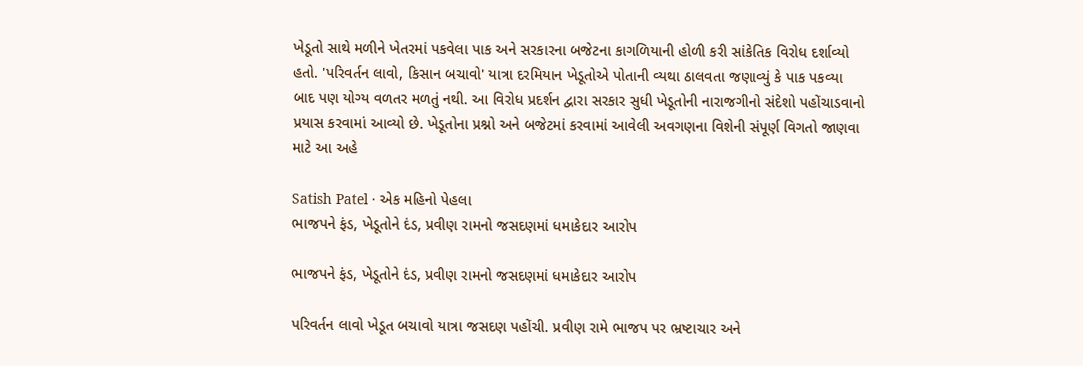ખેડૂતો સાથે મળીને ખેતરમાં પકવેલા પાક અને સરકારના બજેટના કાગળિયાની હોળી કરી સાંકેતિક વિરોધ દર્શાવ્યો હતો. 'પરિવર્તન લાવો, કિસાન બચાવો' યાત્રા દરમિયાન ખેડૂતોએ પોતાની વ્યથા ઠાલવતા જણાવ્યું કે પાક પકવ્યા બાદ પણ યોગ્ય વળતર મળતું નથી. આ વિરોધ પ્રદર્શન દ્વારા સરકાર સુધી ખેડૂતોની નારાજગીનો સંદેશો પહોંચાડવાનો પ્રયાસ કરવામાં આવ્યો છે. ખેડૂતોના પ્રશ્નો અને બજેટમાં કરવામાં આવેલી અવગણના વિશેની સંપૂર્ણ વિગતો જાણવા માટે આ અહે

Satish Patel · એક મહિનો પેહલા
ભાજપને ફંડ, ખેડૂતોને દંડ, પ્રવીણ રામનો જસદણમાં ધમાકેદાર આરોપ

ભાજપને ફંડ, ખેડૂતોને દંડ, પ્રવીણ રામનો જસદણમાં ધમાકેદાર આરોપ

પરિવર્તન લાવો ખેડૂત બચાવો યાત્રા જસદણ પહોંચી. પ્રવીણ રામે ભાજપ પર ભ્રષ્ટાચાર અને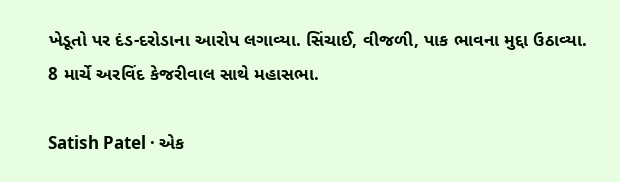ખેડૂતો પર દંડ-દરોડાના આરોપ લગાવ્યા. સિંચાઈ, વીજળી, પાક ભાવના મુદ્દા ઉઠાવ્યા. 8 માર્ચે અરવિંદ કેજરીવાલ સાથે મહાસભા.

Satish Patel · એક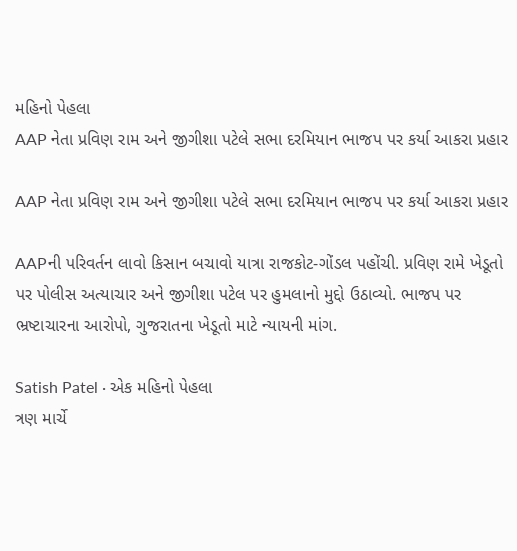મહિનો પેહલા
AAP નેતા પ્રવિણ રામ અને જીગીશા પટેલે સભા દરમિયાન ભાજપ પર કર્યા આકરા પ્રહાર

AAP નેતા પ્રવિણ રામ અને જીગીશા પટેલે સભા દરમિયાન ભાજપ પર કર્યા આકરા પ્રહાર

AAPની પરિવર્તન લાવો કિસાન બચાવો યાત્રા રાજકોટ-ગોંડલ પહોંચી. પ્રવિણ રામે ખેડૂતો પર પોલીસ અત્યાચાર અને જીગીશા પટેલ પર હુમલાનો મુદ્દો ઉઠાવ્યો. ભાજપ પર ભ્રષ્ટાચારના આરોપો, ગુજરાતના ખેડૂતો માટે ન્યાયની માંગ.

Satish Patel · એક મહિનો પેહલા
ત્રણ માર્ચે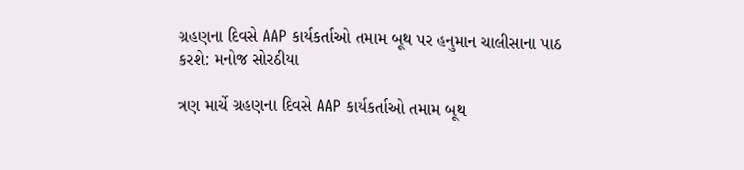ગ્રહણના દિવસે AAP કાર્યકર્તાઓ તમામ બૂથ પર હનુમાન ચાલીસાના પાઠ કરશે: મનોજ સોરઠીયા

ત્રણ માર્ચે ગ્રહણના દિવસે AAP કાર્યકર્તાઓ તમામ બૂથ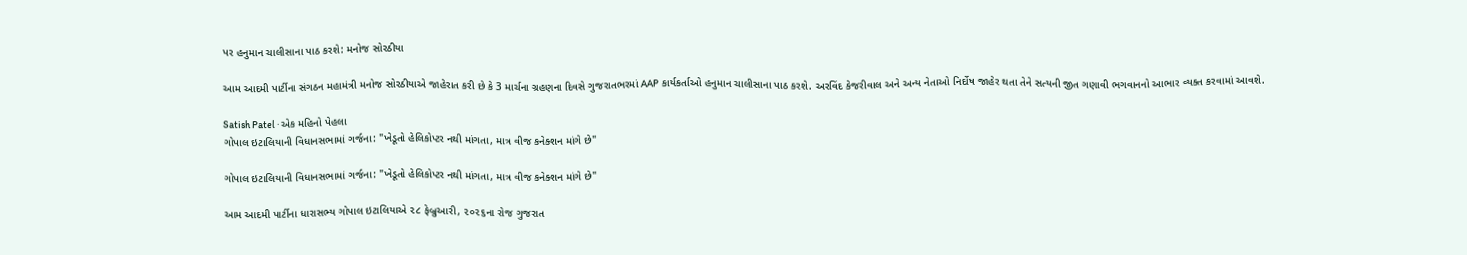પર હનુમાન ચાલીસાના પાઠ કરશે: મનોજ સોરઠીયા

આમ આદમી પાર્ટીના સંગઠન મહામંત્રી મનોજ સોરઠીયાએ જાહેરાત કરી છે કે 3 માર્ચના ગ્રહણના દિવસે ગુજરાતભરમાં AAP કાર્યકર્તાઓ હનુમાન ચાલીસાના પાઠ કરશે. અરવિંદ કેજરીવાલ અને અન્ય નેતાઓ નિર્દોષ જાહેર થતા તેને સત્યની જીત ગણાવી ભગવાનનો આભાર વ્યક્ત કરવામાં આવશે.

Satish Patel · એક મહિનો પેહલા
ગોપાલ ઇટાલિયાની વિધાનસભામાં ગર્જના: "ખેડૂતો હેલિકોપ્ટર નથી માંગતા, માત્ર વીજ કનેક્શન માંગે છે"

ગોપાલ ઇટાલિયાની વિધાનસભામાં ગર્જના: "ખેડૂતો હેલિકોપ્ટર નથી માંગતા, માત્ર વીજ કનેક્શન માંગે છે"

આમ આદમી પાર્ટીના ધારાસભ્ય ગોપાલ ઇટાલિયાએ ૨૮ ફેબ્રુઆરી, ૨૦૨૬ના રોજ ગુજરાત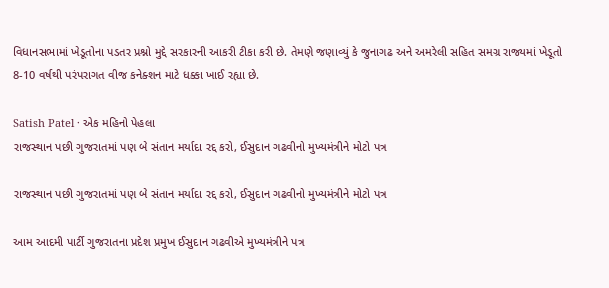વિધાનસભામાં ખેડૂતોના પડતર પ્રશ્નો મુદ્દે સરકારની આકરી ટીકા કરી છે. તેમણે જણાવ્યું કે જુનાગઢ અને અમરેલી સહિત સમગ્ર રાજ્યમાં ખેડૂતો 8-10 વર્ષથી પરંપરાગત વીજ કનેક્શન માટે ધક્કા ખાઈ રહ્યા છે.

Satish Patel · એક મહિનો પેહલા
રાજસ્થાન પછી ગુજરાતમાં પણ બે સંતાન મર્યાદા રદ્દ કરો, ઈસુદાન ગઢવીનો મુખ્યમંત્રીને મોટો પત્ર

રાજસ્થાન પછી ગુજરાતમાં પણ બે સંતાન મર્યાદા રદ્દ કરો, ઈસુદાન ગઢવીનો મુખ્યમંત્રીને મોટો પત્ર

આમ આદમી પાર્ટી ગુજરાતના પ્રદેશ પ્રમુખ ઈસુદાન ગઢવીએ મુખ્યમંત્રીને પત્ર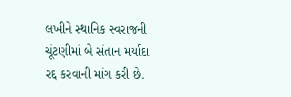લખીને સ્થાનિક સ્વરાજની ચૂંટણીમાં બે સંતાન મર્યાદા રદ્દ કરવાની માંગ કરી છે.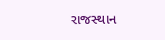રાજસ્થાન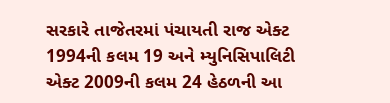સરકારે તાજેતરમાં પંચાયતી રાજ એક્ટ 1994ની કલમ 19 અને મ્યુનિસિપાલિટી એક્ટ 2009ની કલમ 24 હેઠળની આ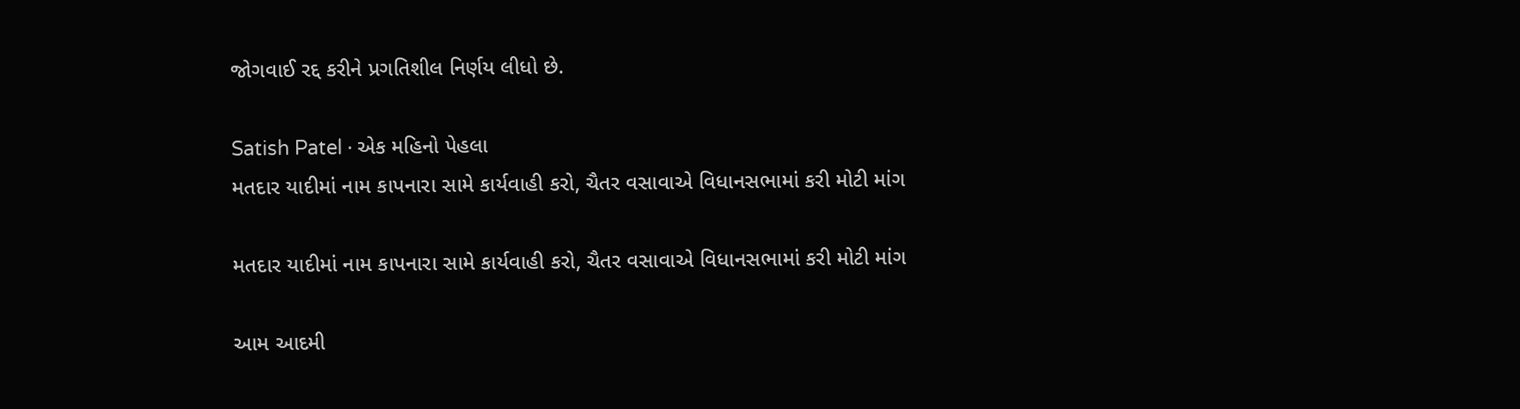જોગવાઈ રદ્દ કરીને પ્રગતિશીલ નિર્ણય લીધો છે.

Satish Patel · એક મહિનો પેહલા
મતદાર યાદીમાં નામ કાપનારા સામે કાર્યવાહી કરો, ચૈતર વસાવાએ વિધાનસભામાં કરી મોટી માંગ

મતદાર યાદીમાં નામ કાપનારા સામે કાર્યવાહી કરો, ચૈતર વસાવાએ વિધાનસભામાં કરી મોટી માંગ

આમ આદમી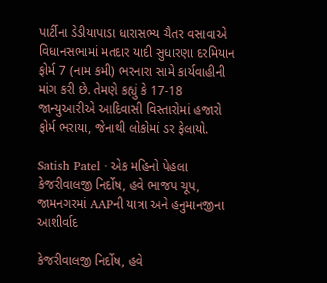પાર્ટીના ડેડીયાપાડા ધારાસભ્ય ચૈતર વસાવાએ વિધાનસભામાં મતદાર યાદી સુધારણા દરમિયાન ફોર્મ 7 (નામ કમી) ભરનારા સામે કાર્યવાહીની માંગ કરી છે. તેમણે કહ્યું કે 17-18 જાન્યુઆરીએ આદિવાસી વિસ્તારોમાં હજારો ફોર્મ ભરાયા, જેનાથી લોકોમાં ડર ફેલાયો.

Satish Patel · એક મહિનો પેહલા
કેજરીવાલજી નિર્દોષ, હવે ભાજપ ચૂપ, જામનગરમાં AAPની યાત્રા અને હનુમાનજીના આશીર્વાદ

કેજરીવાલજી નિર્દોષ, હવે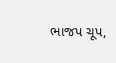ભાજપ ચૂપ,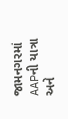જામનગરમાં AAPની યાત્રા અને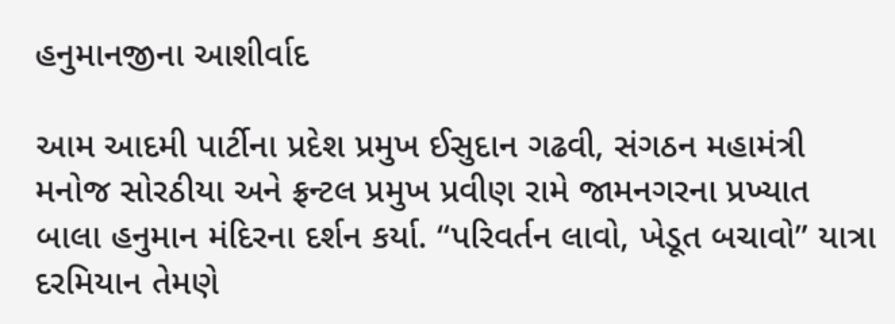હનુમાનજીના આશીર્વાદ

આમ આદમી પાર્ટીના પ્રદેશ પ્રમુખ ઈસુદાન ગઢવી, સંગઠન મહામંત્રી મનોજ સોરઠીયા અને ફ્રન્ટલ પ્રમુખ પ્રવીણ રામે જામનગરના પ્રખ્યાત બાલા હનુમાન મંદિરના દર્શન કર્યા. “પરિવર્તન લાવો, ખેડૂત બચાવો” યાત્રા દરમિયાન તેમણે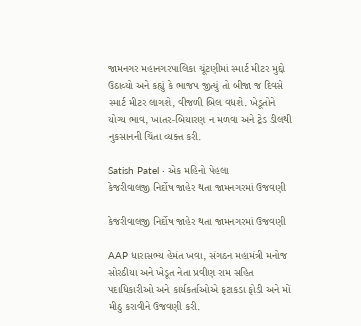જામનગર મહાનગરપાલિકા ચૂંટણીમાં સ્માર્ટ મીટર મુદ્દો ઉઠાવ્યો અને કહ્યું કે ભાજપ જીત્યું તો બીજા જ દિવસે સ્માર્ટ મીટર લાગશે, વીજળી બિલ વધશે. ખેડૂતોને યોગ્ય ભાવ, ખાતર-બિયારણ ન મળવા અને ટ્રેડ ડીલથી નુકસાનની ચિંતા વ્યક્ત કરી.

Satish Patel · એક મહિનો પેહલા
કેજરીવાલજી નિર્દોષ જાહેર થતા જામનગરમાં ઉજવણી

કેજરીવાલજી નિર્દોષ જાહેર થતા જામનગરમાં ઉજવણી

AAP ધારાસભ્ય હેમંત ખવા, સંગઠન મહામંત્રી મનોજ સોરઠીયા અને ખેડૂત નેતા પ્રવીણ રામ સહિત પદાધિકારીઓ અને કાર્યકર્તાઓએ ફટાકડા ફોડી અને મોં મીઠુ કરાવીને ઉજવણી કરી.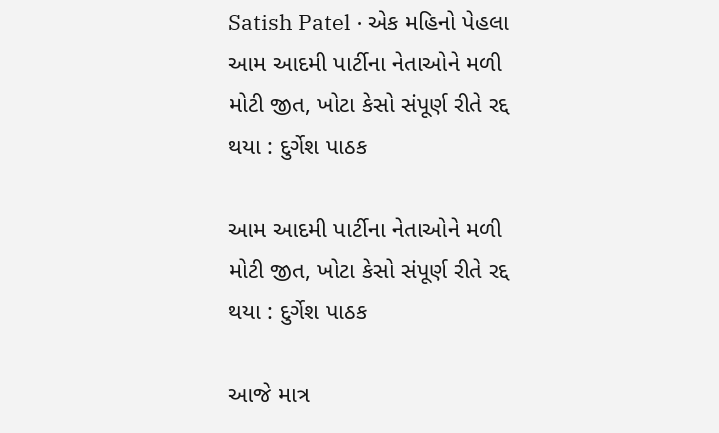Satish Patel · એક મહિનો પેહલા
આમ આદમી પાર્ટીના નેતાઓને મળી મોટી જીત, ખોટા કેસો સંપૂર્ણ રીતે રદ્દ થયા : દુર્ગેશ પાઠક

આમ આદમી પાર્ટીના નેતાઓને મળી મોટી જીત, ખોટા કેસો સંપૂર્ણ રીતે રદ્દ થયા : દુર્ગેશ પાઠક

આજે માત્ર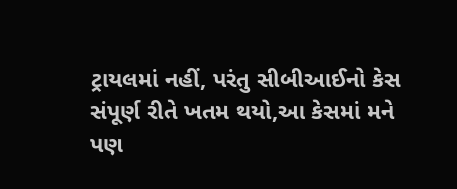ટ્રાયલમાં નહીં, પરંતુ સીબીઆઈનો કેસ સંપૂર્ણ રીતે ખતમ થયો,આ કેસમાં મને પણ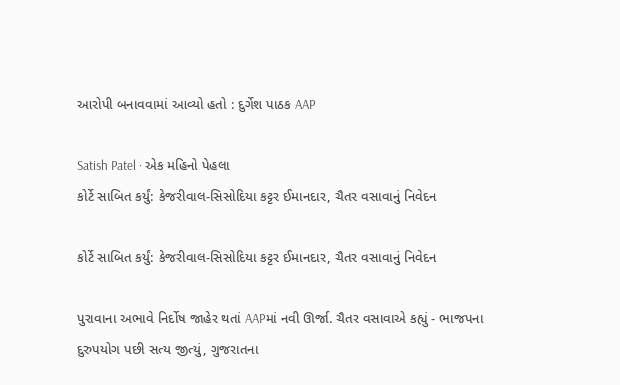આરોપી બનાવવામાં આવ્યો હતો : દુર્ગેશ પાઠક AAP

Satish Patel · એક મહિનો પેહલા
કોર્ટે સાબિત કર્યું: કેજરીવાલ-સિસોદિયા કટ્ટર ઈમાનદાર, ચૈતર વસાવાનું નિવેદન

કોર્ટે સાબિત કર્યું: કેજરીવાલ-સિસોદિયા કટ્ટર ઈમાનદાર, ચૈતર વસાવાનું નિવેદન

પુરાવાના અભાવે નિર્દોષ જાહેર થતાં AAPમાં નવી ઊર્જા. ચૈતર વસાવાએ કહ્યું - ભાજપના દુરુપયોગ પછી સત્ય જીત્યું, ગુજરાતના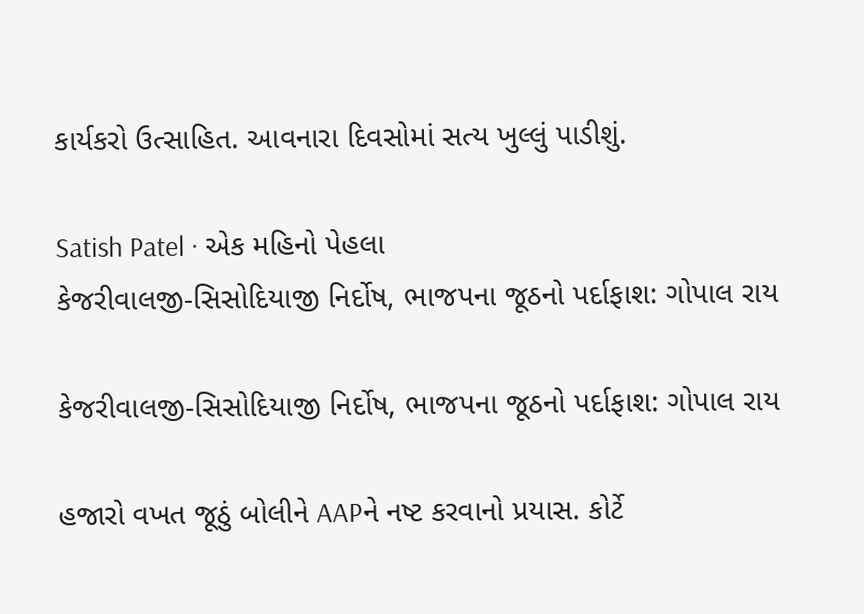કાર્યકરો ઉત્સાહિત. આવનારા દિવસોમાં સત્ય ખુલ્લું પાડીશું.

Satish Patel · એક મહિનો પેહલા
કેજરીવાલજી-સિસોદિયાજી નિર્દોષ, ભાજપના જૂઠનો પર્દાફાશ: ગોપાલ રાય

કેજરીવાલજી-સિસોદિયાજી નિર્દોષ, ભાજપના જૂઠનો પર્દાફાશ: ગોપાલ રાય

હજારો વખત જૂઠું બોલીને AAPને નષ્ટ કરવાનો પ્રયાસ. કોર્ટે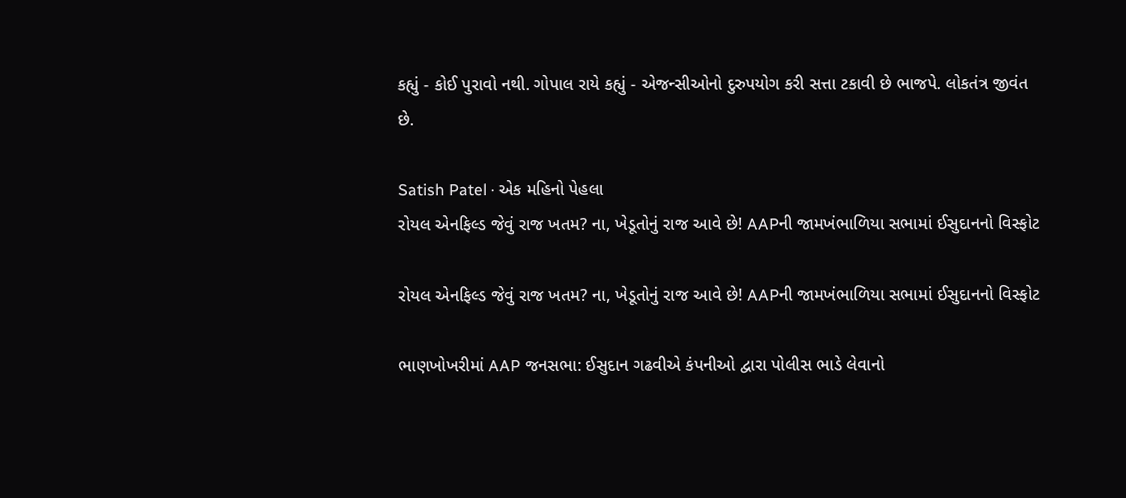કહ્યું - કોઈ પુરાવો નથી. ગોપાલ રાયે કહ્યું - એજન્સીઓનો દુરુપયોગ કરી સત્તા ટકાવી છે ભાજપે. લોકતંત્ર જીવંત છે.

Satish Patel · એક મહિનો પેહલા
રોયલ એનફિલ્ડ જેવું રાજ ખતમ? ના, ખેડૂતોનું રાજ આવે છે! AAPની જામખંભાળિયા સભામાં ઈસુદાનનો વિસ્ફોટ

રોયલ એનફિલ્ડ જેવું રાજ ખતમ? ના, ખેડૂતોનું રાજ આવે છે! AAPની જામખંભાળિયા સભામાં ઈસુદાનનો વિસ્ફોટ

ભાણખોખરીમાં AAP જનસભા: ઈસુદાન ગઢવીએ કંપનીઓ દ્વારા પોલીસ ભાડે લેવાનો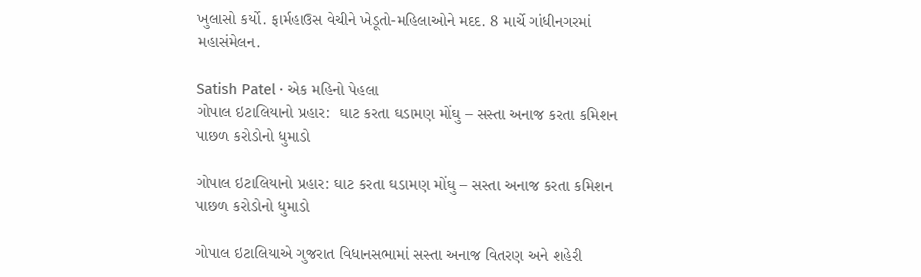ખુલાસો કર્યો. ફાર્મહાઉસ વેચીને ખેડૂતો-મહિલાઓને મદદ. 8 માર્ચે ગાંધીનગરમાં મહાસંમેલન.

Satish Patel · એક મહિનો પેહલા
ગોપાલ ઇટાલિયાનો પ્રહાર:  ઘાટ કરતા ઘડામણ મોંઘુ – સસ્તા અનાજ કરતા કમિશન પાછળ કરોડોનો ધુમાડો

ગોપાલ ઇટાલિયાનો પ્રહાર: ઘાટ કરતા ઘડામણ મોંઘુ – સસ્તા અનાજ કરતા કમિશન પાછળ કરોડોનો ધુમાડો

ગોપાલ ઇટાલિયાએ ગુજરાત વિધાનસભામાં સસ્તા અનાજ વિતરણ અને શહેરી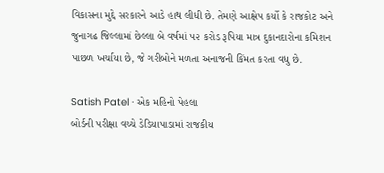વિકાસના મુદ્દે સરકારને આડે હાથ લીધી છે. તેમણે આક્ષેપ કર્યો કે રાજકોટ અને જુનાગઢ જિલ્લામાં છેલ્લા બે વર્ષમાં ૫૨ કરોડ રૂપિયા માત્ર દુકાનદારોના કમિશન પાછળ ખર્ચાયા છે, જે ગરીબોને મળતા અનાજની કિંમત કરતા વધુ છે.

Satish Patel · એક મહિનો પેહલા
બોર્ડની પરીક્ષા વચ્ચે ડેડિયાપાડામાં રાજકીય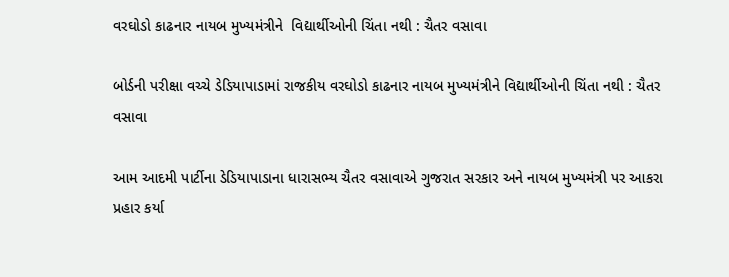વરઘોડો કાઢનાર નાયબ મુખ્યમંત્રીને  વિદ્યાર્થીઓની ચિંતા નથી : ચૈતર વસાવા

બોર્ડની પરીક્ષા વચ્ચે ડેડિયાપાડામાં રાજકીય વરઘોડો કાઢનાર નાયબ મુખ્યમંત્રીને વિદ્યાર્થીઓની ચિંતા નથી : ચૈતર વસાવા

આમ આદમી પાર્ટીના ડેડિયાપાડાના ધારાસભ્ય ચૈતર વસાવાએ ગુજરાત સરકાર અને નાયબ મુખ્યમંત્રી પર આકરા પ્રહાર કર્યા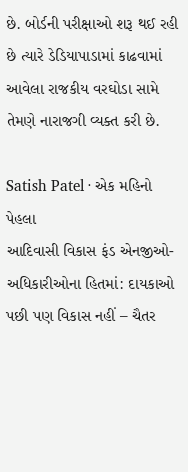છે. બોર્ડની પરીક્ષાઓ શરૂ થઈ રહી છે ત્યારે ડેડિયાપાડામાં કાઢવામાં આવેલા રાજકીય વરઘોડા સામે તેમણે નારાજગી વ્યક્ત કરી છે.

Satish Patel · એક મહિનો પેહલા
આદિવાસી વિકાસ ફંડ એનજીઓ-અધિકારીઓના હિતમાં: દાયકાઓ પછી પણ વિકાસ નહીં – ચૈતર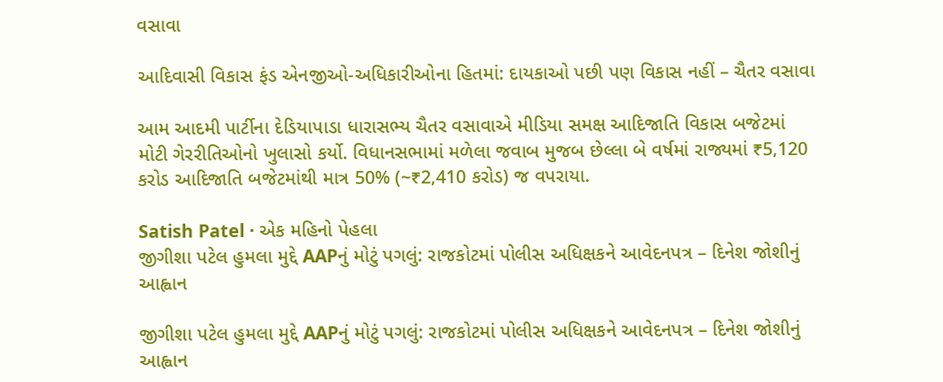વસાવા

આદિવાસી વિકાસ ફંડ એનજીઓ-અધિકારીઓના હિતમાં: દાયકાઓ પછી પણ વિકાસ નહીં – ચૈતર વસાવા

આમ આદમી પાર્ટીના દેડિયાપાડા ધારાસભ્ય ચૈતર વસાવાએ મીડિયા સમક્ષ આદિજાતિ વિકાસ બજેટમાં મોટી ગેરરીતિઓનો ખુલાસો કર્યો. વિધાનસભામાં મળેલા જવાબ મુજબ છેલ્લા બે વર્ષમાં રાજ્યમાં ₹5,120 કરોડ આદિજાતિ બજેટમાંથી માત્ર 50% (~₹2,410 કરોડ) જ વપરાયા.

Satish Patel · એક મહિનો પેહલા
જીગીશા પટેલ હુમલા મુદ્દે AAPનું મોટું પગલું: રાજકોટમાં પોલીસ અધિક્ષકને આવેદનપત્ર – દિનેશ જોશીનું આહ્વાન

જીગીશા પટેલ હુમલા મુદ્દે AAPનું મોટું પગલું: રાજકોટમાં પોલીસ અધિક્ષકને આવેદનપત્ર – દિનેશ જોશીનું આહ્વાન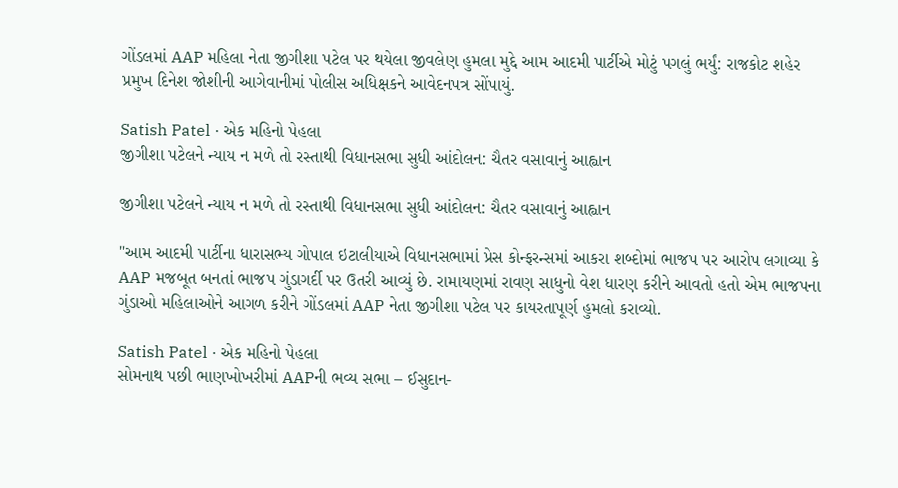ગોંડલમાં AAP મહિલા નેતા જીગીશા પટેલ પર થયેલા જીવલેણ હુમલા મુદ્દે આમ આદમી પાર્ટીએ મોટું પગલું ભર્યું: રાજકોટ શહેર પ્રમુખ દિનેશ જોશીની આગેવાનીમાં પોલીસ અધિક્ષકને આવેદનપત્ર સોંપાયું.

Satish Patel · એક મહિનો પેહલા
જીગીશા પટેલને ન્યાય ન મળે તો રસ્તાથી વિધાનસભા સુધી આંદોલન: ચૈતર વસાવાનું આહ્વાન

જીગીશા પટેલને ન્યાય ન મળે તો રસ્તાથી વિધાનસભા સુધી આંદોલન: ચૈતર વસાવાનું આહ્વાન

"આમ આદમી પાર્ટીના ધારાસભ્ય ગોપાલ ઇટાલીયાએ વિધાનસભામાં પ્રેસ કોન્ફરન્સમાં આકરા શબ્દોમાં ભાજપ પર આરોપ લગાવ્યા કે AAP મજબૂત બનતાં ભાજપ ગુંડાગર્દી પર ઉતરી આવ્યું છે. રામાયણમાં રાવણ સાધુનો વેશ ધારણ કરીને આવતો હતો એમ ભાજપના ગુંડાઓ મહિલાઓને આગળ કરીને ગોંડલમાં AAP નેતા જીગીશા પટેલ પર કાયરતાપૂર્ણ હુમલો કરાવ્યો.

Satish Patel · એક મહિનો પેહલા
સોમનાથ પછી ભાણખોખરીમાં AAPની ભવ્ય સભા – ઈસુદાન-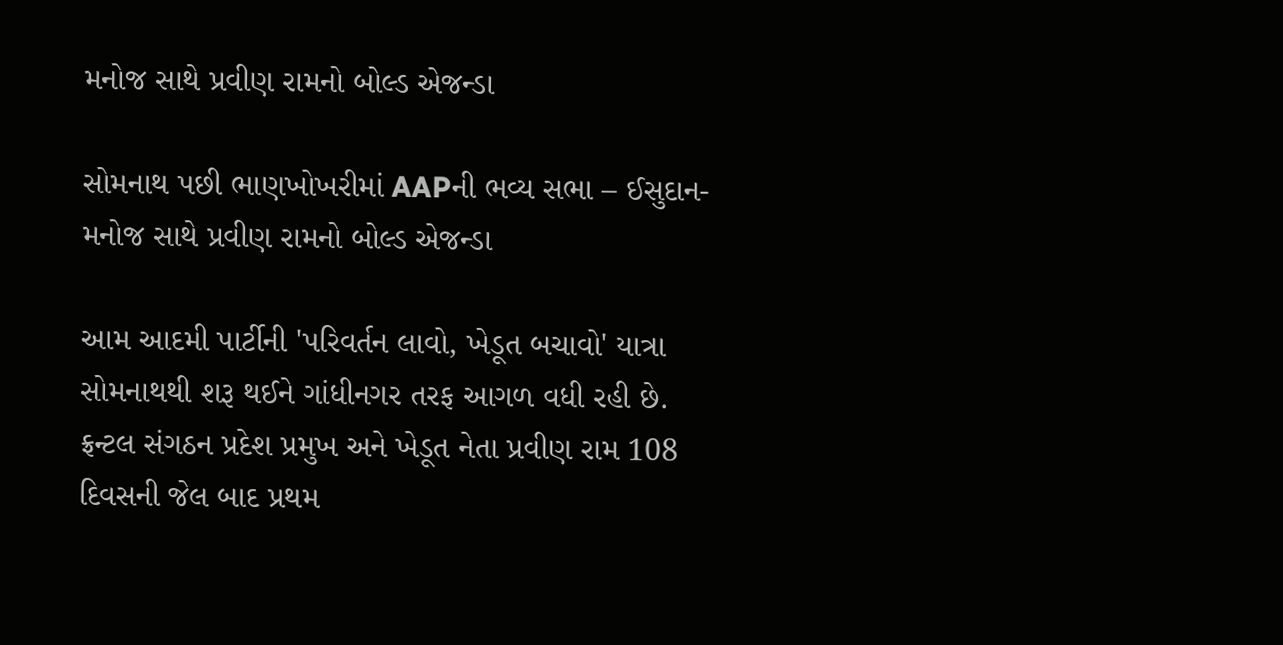મનોજ સાથે પ્રવીણ રામનો બોલ્ડ એજન્ડા

સોમનાથ પછી ભાણખોખરીમાં AAPની ભવ્ય સભા – ઈસુદાન-મનોજ સાથે પ્રવીણ રામનો બોલ્ડ એજન્ડા

આમ આદમી પાર્ટીની 'પરિવર્તન લાવો, ખેડૂત બચાવો' યાત્રા સોમનાથથી શરૂ થઈને ગાંધીનગર તરફ આગળ વધી રહી છે. ફ્રન્ટલ સંગઠન પ્રદેશ પ્રમુખ અને ખેડૂત નેતા પ્રવીણ રામ 108 દિવસની જેલ બાદ પ્રથમ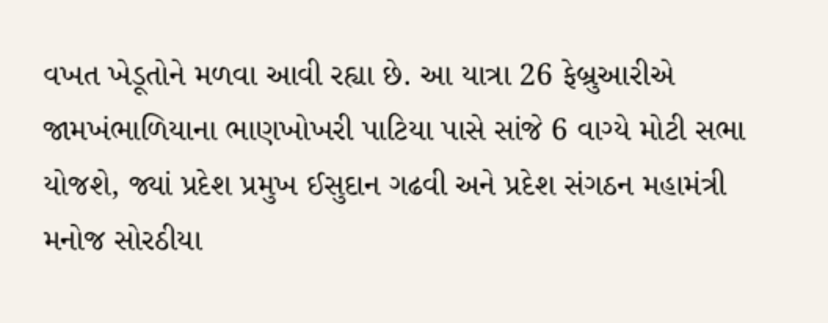વખત ખેડૂતોને મળવા આવી રહ્યા છે. આ યાત્રા 26 ફેબ્રુઆરીએ જામખંભાળિયાના ભાણખોખરી પાટિયા પાસે સાંજે 6 વાગ્યે મોટી સભા યોજશે, જ્યાં પ્રદેશ પ્રમુખ ઈસુદાન ગઢવી અને પ્રદેશ સંગઠન મહામંત્રી મનોજ સોરઠીયા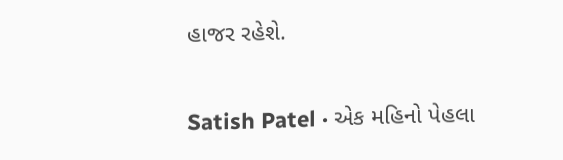હાજર રહેશે.

Satish Patel · એક મહિનો પેહલા